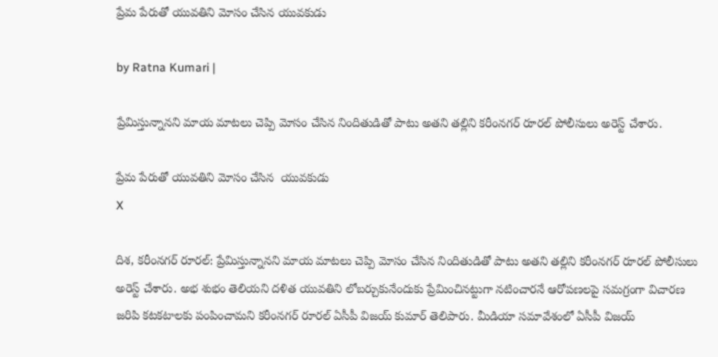ప్రేమ పేరుతో యువ‌తిని మోసం చేసిన యువ‌కుడు

by Ratna Kumari |

ప్రేమిస్తున్నానని మాయ మాటలు చెప్పి మోసం చేసిన నిందితుడితో పాటు అతని తల్లిని కరీంనగర్ రూరల్ పోలీసులు అరెస్ట్ చేశారు.

ప్రేమ పేరుతో యువ‌తిని మోసం చేసిన  యువ‌కుడు
X

దిశ, కరీంనగర్ రూరల్: ప్రేమిస్తున్నానని మాయ మాటలు చెప్పి మోసం చేసిన నిందితుడితో పాటు అతని తల్లిని కరీంనగర్ రూరల్ పోలీసులు అరెస్ట్ చేశారు. అభ శుభం తెలియని దళిత యువతిని లోబర్చుకునేందుకు ప్రేమించినట్టుగా నటించారనే ఆరోపణలపై సమగ్రంగా విచారణ జరిపి కటకటాలకు పంపించామని కరీంనగర్ రూరల్ ఏసీపీ విజయ్ కుమార్ తెలిపారు. మీడియా స‌మావేశంలో ఏసీపీ విజ‌య్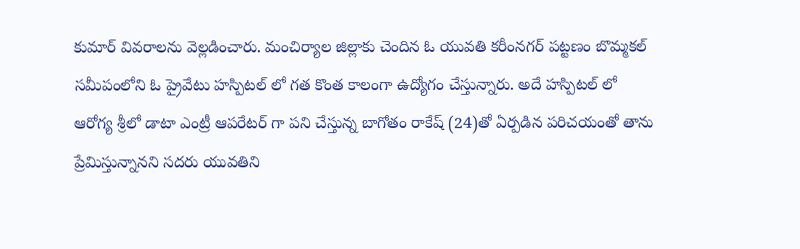కుమార్ వివ‌రాల‌ను వెల్ల‌డించారు. మంచిర్యాల జిల్లాకు చెందిన ఓ యువతి కరీంనగర్ పట్టణం బొమ్మకల్ సమీపంలోని ఓ ప్రైవేటు హస్పిటల్ లో గత కొంత కాలంగా ఉద్యోగం చేస్తున్నారు. అదే హస్పిటల్ లో ఆరోగ్య శ్రీలో డాటా ఎంట్రీ ఆపరేటర్ గా పని చేస్తున్న బాగోతం రాకేష్ (24)తో ఏర్పడిన పరిచయంతో తాను ప్రేమిస్తున్నానని సదరు యువతిని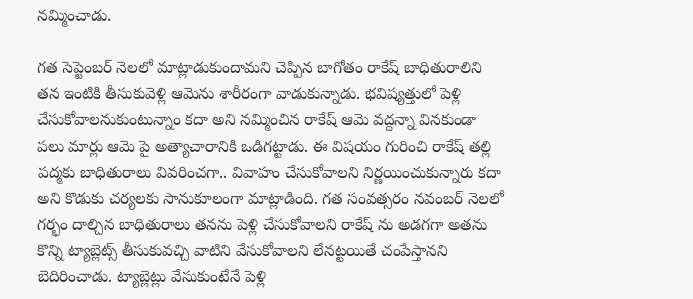నమ్మించాడు.

గత సెప్టెంబర్ నెలలో మాట్లాడుకుందామని చెప్పిన బాగోతం రాకేష్ బాధితురాలిని తన ఇంటికి తీసుకువెళ్లి ఆమెను శారీరంగా వాడుకున్నాడు. భవిష్యత్తులో పెళ్లి చేసుకోవాలనుకుంటున్నాం కదా అని నమ్మించిన రాకేష్ ఆమె వద్దన్నా వినకుండా పలు మార్లు ఆమె పై అత్యాచారానికి ఒడిగట్టాడు. ఈ విషయం గురించి రాకేష్ తల్లి పద్మకు బాధితురాలు వివరించగా.. వివాహం చేసుకోవాలని నిర్ణయించుకున్నారు కదా అని కొడుకు చర్యలకు సానుకూలంగా మాట్లాడింది. గత సంవత్సరం నవంబర్ నెలలో గర్భం దాల్చిన బాధితురాలు తనను పెళ్లి చేసుకోవాలని రాకేష్ ను అడగగా అతను కొన్ని ట్యాబ్లెట్స్ తీసుకువచ్చి వాటిని వేసుకోవాలని లేనట్టయితే చంపేస్తానని బెదిరించాడు. ట్యాబ్లెట్లు వేసుకుంటేనే పెళ్లి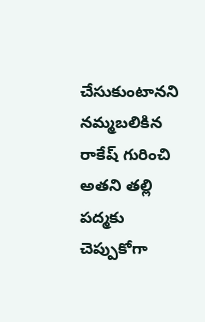చేసుకుంటానని నమ్మబలికిన రాకేష్ గురించి అతని తల్లి పద్మకు చెప్పుకోగా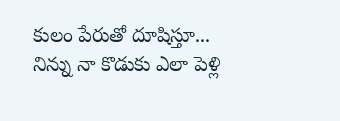కులం పేరుతో దూషిస్తూ... నిన్ను నా కొడుకు ఎలా పెళ్లి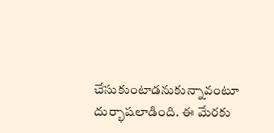చేసుకుంటాడనుకున్నావంటూ దుర్భాషలాడింది. ఈ మేరకు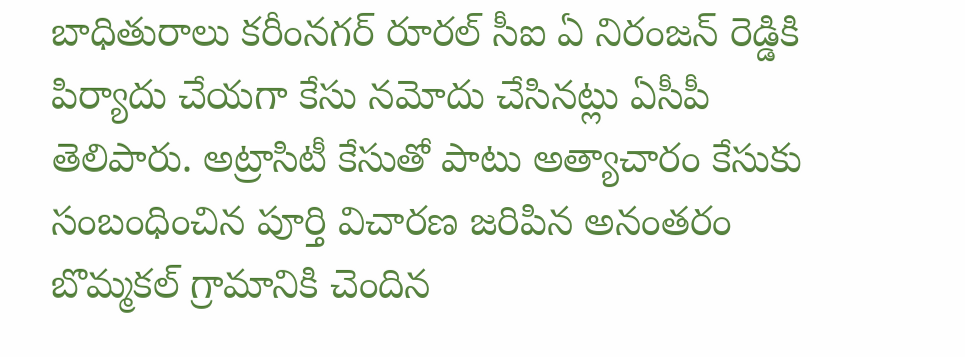బాధితురాలు కరీంనగర్ రూరల్ సీఐ ఏ నిరంజన్ రెడ్డికి పిర్యాదు చేయగా కేసు నమోదు చేసినట్లు ఏసీపీ తెలిపారు. అట్రాసిటీ కేసుతో పాటు అత్యాచారం కేసుకు సంబంధించిన పూర్తి విచారణ జరిపిన అనంతరం బొమ్మకల్ గ్రామానికి చెందిన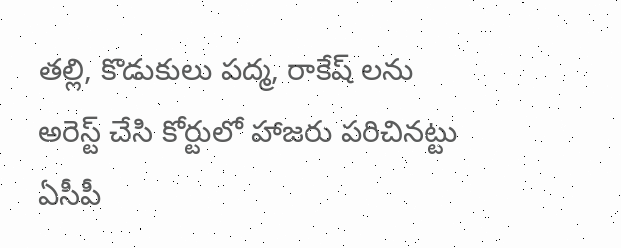తల్లి, కొడుకులు పద్మ, రాకేష్ లను అరెస్ట్ చేసి కోర్టులో హాజరు పరిచినట్టు ఏసీపీ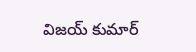విజయ్ కుమార్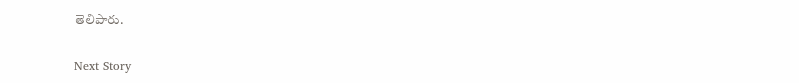తెలిపారు.

Next Story